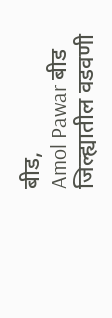बीड,
Amol Pawar बीड जिल्ह्यातील वडवणी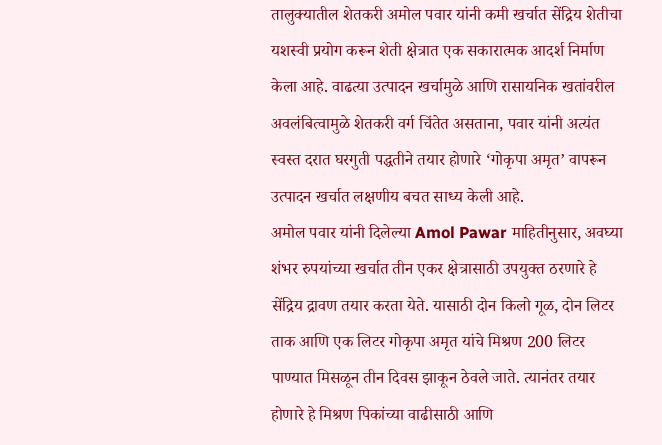तालुक्यातील शेतकरी अमोल पवार यांनी कमी खर्चात सेंद्रिय शेतीचा यशस्वी प्रयोग करून शेती क्षेत्रात एक सकारात्मक आदर्श निर्माण केला आहे. वाढत्या उत्पादन खर्चामुळे आणि रासायनिक खतांवरील अवलंबित्वामुळे शेतकरी वर्ग चिंतेत असताना, पवार यांनी अत्यंत स्वस्त दरात घरगुती पद्धतीने तयार होणारे ‘गोकृपा अमृत’ वापरून उत्पादन खर्चात लक्षणीय बचत साध्य केली आहे.
अमोल पवार यांनी दिलेल्या Amol Pawar माहितीनुसार, अवघ्या शंभर रुपयांच्या खर्चात तीन एकर क्षेत्रासाठी उपयुक्त ठरणारे हे सेंद्रिय द्रावण तयार करता येते. यासाठी दोन किलो गूळ, दोन लिटर ताक आणि एक लिटर गोकृपा अमृत यांचे मिश्रण 200 लिटर पाण्यात मिसळून तीन दिवस झाकून ठेवले जाते. त्यानंतर तयार होणारे हे मिश्रण पिकांच्या वाढीसाठी आणि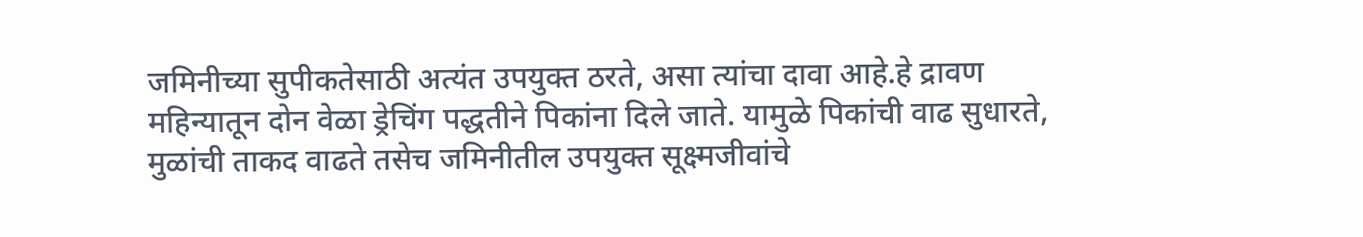जमिनीच्या सुपीकतेसाठी अत्यंत उपयुक्त ठरते, असा त्यांचा दावा आहे.हे द्रावण महिन्यातून दोन वेळा ड्रेचिंग पद्धतीने पिकांना दिले जाते. यामुळे पिकांची वाढ सुधारते, मुळांची ताकद वाढते तसेच जमिनीतील उपयुक्त सूक्ष्मजीवांचे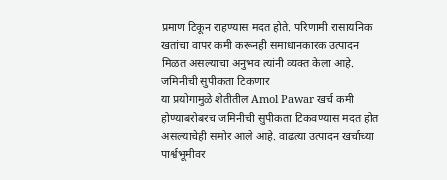प्रमाण टिकून राहण्यास मदत होते. परिणामी रासायनिक खतांचा वापर कमी करूनही समाधानकारक उत्पादन मिळत असल्याचा अनुभव त्यांनी व्यक्त केला आहे.
जमिनीची सुपीकता टिकणार
या प्रयोगामुळे शेतीतील Amol Pawar खर्च कमी होण्याबरोबरच जमिनीची सुपीकता टिकवण्यास मदत होत असल्याचेही समोर आले आहे. वाढत्या उत्पादन खर्चाच्या पार्श्वभूमीवर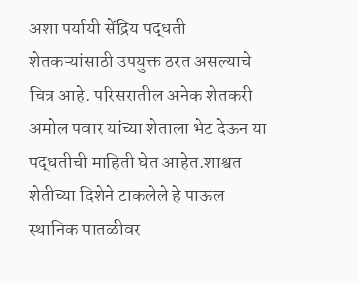अशा पर्यायी सेंद्रिय पद्धती शेतकऱ्यांसाठी उपयुक्त ठरत असल्याचे चित्र आहे. परिसरातील अनेक शेतकरी अमोल पवार यांच्या शेताला भेट देऊन या पद्धतीची माहिती घेत आहेत.शाश्वत शेतीच्या दिशेने टाकलेले हे पाऊल स्थानिक पातळीवर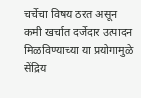चर्चेचा विषय ठरत असून कमी खर्चात दर्जेदार उत्पादन मिळविण्याच्या या प्रयोगामुळे सेंद्रिय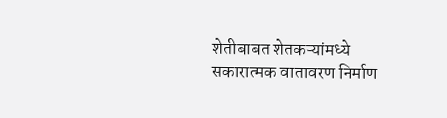शेतीबाबत शेतकऱ्यांमध्ये सकारात्मक वातावरण निर्माण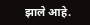झाले आहे.